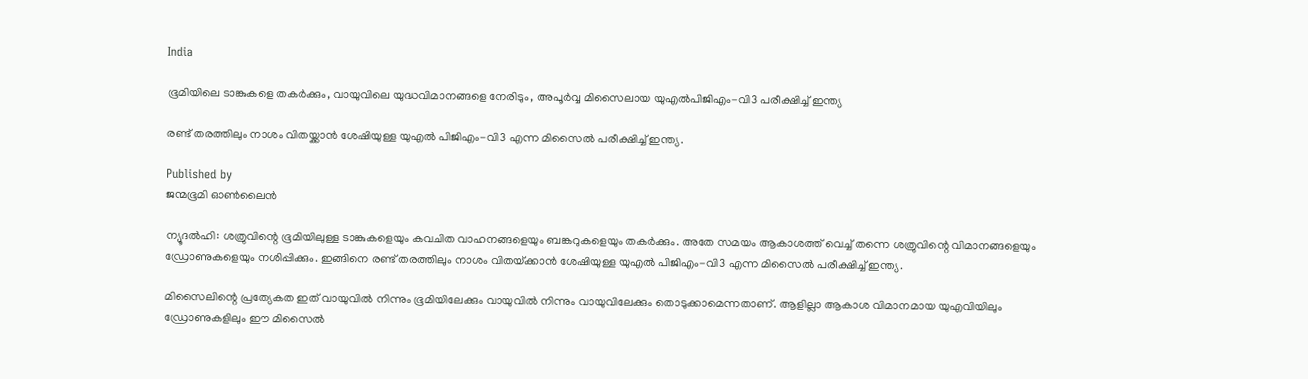India

ഭൂമിയിലെ ടാങ്കുകളെ തകർക്കും, വായുവിലെ യുദ്ധവിമാനങ്ങളെ നേരിടും, അപൂര്‍വ്വ മിസൈലായ യുഎല്‍പിജിഎം-വി3 പരീക്ഷിച്ച് ഇന്ത്യ

രണ്ട് തരത്തിലും നാശം വിതയ്ക്കാന്‍ ശേഷിയുള്ള യുഎല്‍ പിജിഎം-വി3 എന്ന മിസൈല്‍ പരീക്ഷിച്ച് ഇന്ത്യ.

Published by
ജന്മഭൂമി ഓണ്‍ലൈന്‍

ന്യൂദല്‍ഹി: ശത്രുവിന്റെ ഭൂമിയിലുള്ള ടാങ്കുകളെയും കവചിത വാഹനങ്ങളെയും ബങ്കറുകളെയും തകര്‍ക്കും. അതേ സമയം ആകാശത്ത് വെച്ച് തന്നെ ശത്രുവിന്റെ വിമാനങ്ങളെയും ഡ്രോണുകളെയും നശിപ്പിക്കും. ഇങ്ങിനെ രണ്ട് തരത്തിലും നാശം വിതയ്‌ക്കാന്‍ ശേഷിയുള്ള യുഎല്‍ പിജിഎം-വി3 എന്ന മിസൈല്‍ പരീക്ഷിച്ച് ഇന്ത്യ.

മിസൈലിന്റെ പ്രത്യേകത ഇത് വായുവില്‍ നിന്നും ഭൂമിയിലേക്കും വായുവില്‍ നിന്നും വായുവിലേക്കും തൊടുക്കാമെന്നതാണ്. ആളില്ലാ ആകാശ വിമാനമായ യുഎവിയിലും ഡ്രോണുകളിലും ഈ മിസൈല്‍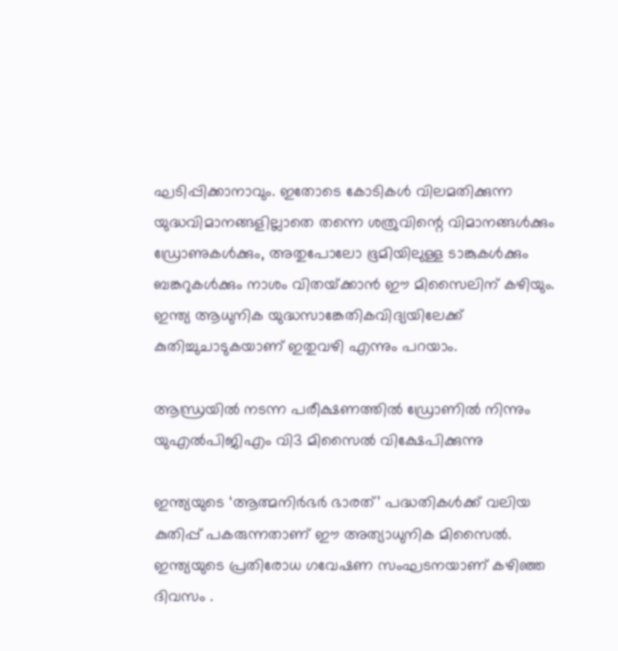ഘടിപ്പിക്കാനാവും. ഇതോടെ കോടികള്‍ വിലമതിക്കുന്ന യുദ്ധവിമാനങ്ങളില്ലാതെ തന്നെ ശത്രുവിന്റെ വിമാനങ്ങള്‍ക്കും ഡ്രോണുകള്‍ക്കും, അതുപോലോ ഭൂമിയിലുള്ള ടാങ്കുകള്‍ക്കും ബങ്കറുകള്‍ക്കും നാശം വിതയ്‌ക്കാന്‍ ഈ മിസൈലിന് കഴിയും.  ഇന്ത്യ ആധുനിക യുദ്ധസാങ്കേതികവിദ്യയിലേക്ക് കുതിച്ചുചാടുകയാണ് ഇതുവഴി എന്നും പറയാം.

ആന്ധ്രയില്‍ നടന്ന പരീക്ഷണത്തില്‍ ഡ്രോണില്‍ നിന്നും യുഎല്‍പിജിഎം വി3 മിസൈല്‍ വിക്ഷേപിക്കുന്നു

ഇന്ത്യയുടെ ‘ആത്മനിർഭർ ഭാരത്’ പദ്ധതികള്‍ക്ക് വലിയ കുതിപ്പ് പകരുന്നതാണ് ഈ അത്യാധുനിക മിസൈല്‍. ഇന്ത്യയുടെ പ്രതിരോധ ഗവേഷണ സംഘടനയാണ് കഴിഞ്ഞ ദിവസം .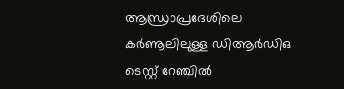ആന്ധ്രാപ്രദേശിലെ കർണൂലിലുള്ള ഡിആർഡിഒ ടെസ്റ്റ് റേഞ്ചില്‍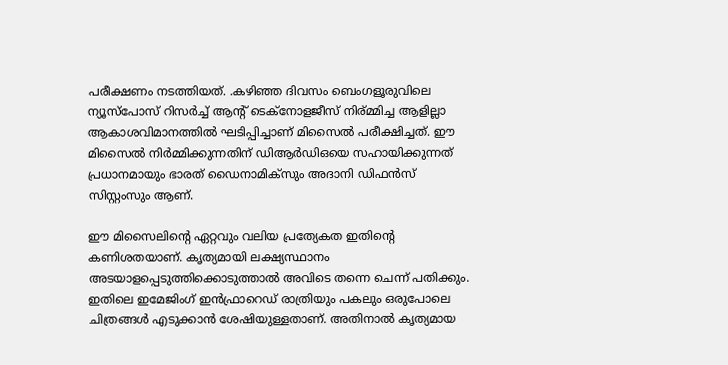പരീക്ഷണം നടത്തിയത്. .കഴിഞ്ഞ ദിവസം ബെംഗളൂരുവിലെ ന്യൂസ്പോസ് റിസര്‍ച്ച് ആന്‍റ് ടെക്നോളജീസ് നിര‍്മ്മിച്ച ആളില്ലാ ആകാശവിമാനത്തില്‍ ഘടിപ്പിച്ചാണ് മിസൈല്‍ പരീക്ഷിച്ചത്. ഈ മിസൈല്‍ നിര്‍മ്മിക്കുന്നതിന് ഡിആര്‍ഡിഒയെ സഹായിക്കുന്നത് പ്രധാനമായും ഭാരത് ഡൈനാമിക്സും അദാനി ഡിഫന്‍സ് സിസ്റ്റംസും ആണ്.

ഈ മിസൈലിന്റെ ഏറ്റവും വലിയ പ്രത്യേകത ഇതിന്റെ കണിശതയാണ്. കൃത്യമായി ലക്ഷ്യസ്ഥാനം അടയാളപ്പെടുത്തിക്കൊടുത്താല്‍ അവിടെ തന്നെ ചെന്ന് പതിക്കും. ഇതിലെ ഇമേജിംഗ് ഇന്‍ഫ്രാറെഡ് രാത്രിയും പകലും ഒരുപോലെ ചിത്രങ്ങള്‍ എടുക്കാന്‍ ശേഷിയുള്ളതാണ്. അതിനാല്‍ കൃത്യമായ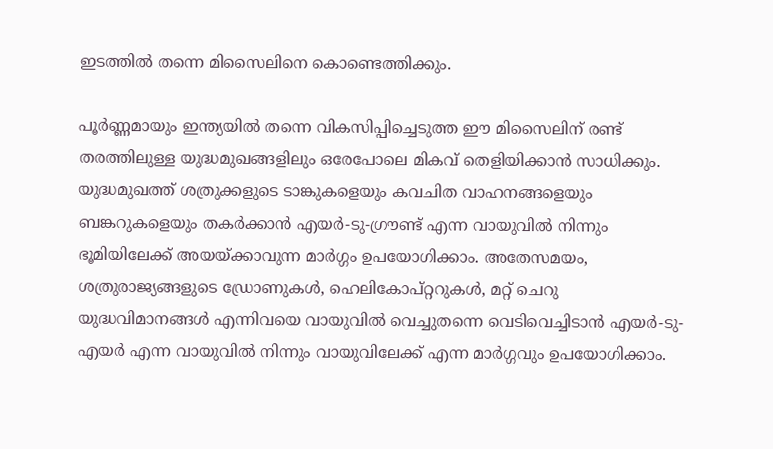ഇടത്തില്‍ തന്നെ മിസൈലിനെ കൊണ്ടെത്തിക്കും.

പൂർണ്ണമായും ഇന്ത്യയില്‍ തന്നെ വികസിപ്പിച്ചെടുത്ത ഈ മിസൈലിന് രണ്ട് തരത്തിലുള്ള യുദ്ധമുഖങ്ങളിലും ഒരേപോലെ മികവ് തെളിയിക്കാൻ സാധിക്കും. യുദ്ധമുഖത്ത് ശത്രുക്കളുടെ ടാങ്കുകളെയും കവചിത വാഹനങ്ങളെയും ബങ്കറുകളെയും തകർക്കാൻ എയർ-ടു-ഗ്രൗണ്ട് എന്ന വായുവില്‍ നിന്നും ഭൂമിയിലേക്ക് അയയ്‌ക്കാവുന്ന മാര്‍ഗ്ഗം ഉപയോഗിക്കാം. അതേസമയം, ശത്രുരാജ്യങ്ങളുടെ ഡ്രോണുകള്‍, ഹെലികോപ്റ്ററുകള്‍, മറ്റ് ചെറു യുദ്ധവിമാനങ്ങള്‍ എന്നിവയെ വായുവില്‍ വെച്ചുതന്നെ വെടിവെച്ചിടാൻ എയർ-ടു-എയർ എന്ന വായുവില്‍ നിന്നും വായുവിലേക്ക് എന്ന മാര്‍ഗ്ഗവും ഉപയോഗിക്കാം.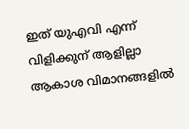ഇത് യുഎവി എന്ന് വിളിക്കുന് ആളില്ലാ ആകാശ വിമാനങ്ങളില്‍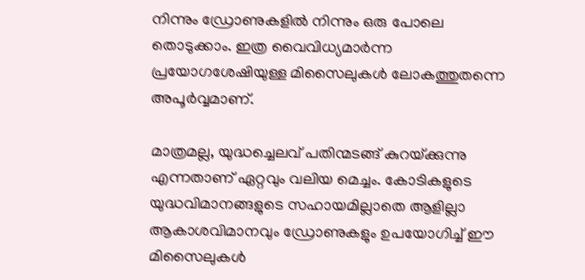നിന്നും ഡ്രോണുകളില്‍ നിന്നും ഒരു പോലെ തൊടുക്കാം. ഇത്ര വൈവിധ്യമാര്‍ന്ന പ്രയോഗശേഷിയുള്ള മിസൈലുകള്‍ ലോകത്തുതന്നെ അപൂർവ്വമാണ്.

മാത്രമല്ല, യുദ്ധച്ചെലവ് പതിന്മടങ്ങ് കുറയ്‌ക്കുന്നു എന്നതാണ് ഏറ്റവും വലിയ മെച്ചം. കോടികളുടെ യുദ്ധവിമാനങ്ങളുടെ സഹായമില്ലാതെ ആളില്ലാ ആകാശവിമാനവും ഡ്രോണുകളും ഉപയോഗിച്ച് ഈ മിസൈലുകള്‍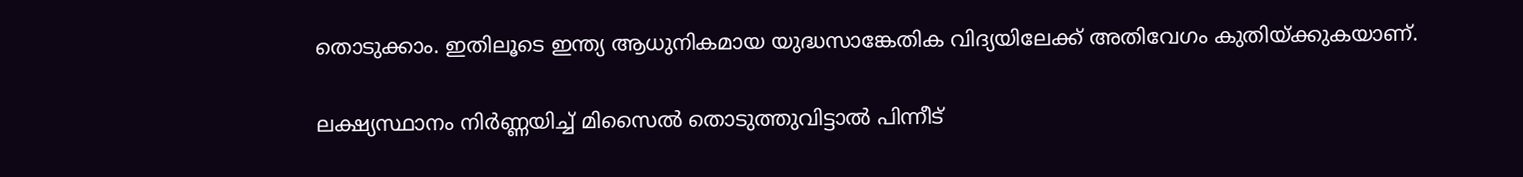തൊടുക്കാം. ഇതിലൂടെ ഇന്ത്യ ആധുനികമായ യുദ്ധസാങ്കേതിക വിദ്യയിലേക്ക് അതിവേഗം കുതിയ്‌ക്കുകയാണ്.

ലക്ഷ്യസ്ഥാനം നിർണ്ണയിച്ച്‌ മിസൈല്‍ തൊടുത്തുവിട്ടാല്‍ പിന്നീട്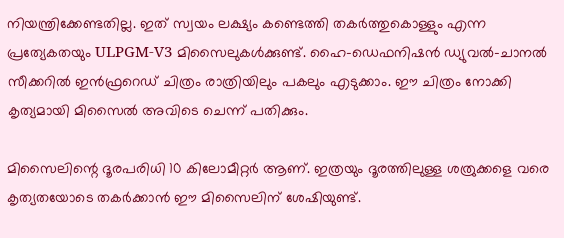നിയന്ത്രിക്കേണ്ടതില്ല. ഇത് സ്വയം ലക്ഷ്യം കണ്ടെത്തി തകർത്തുകൊള്ളും എന്ന പ്രത്യേകതയും ULPGM-V3 മിസൈലുകള്‍ക്കുണ്ട്. ഹൈ-ഡെഫനിഷൻ ഡ്യുവല്‍-ചാനല്‍ സീക്കറില്‍ ഇന്‍ഫ്രറെഡ് ചിത്രം രാത്രിയിലും പകലും എടുക്കാം. ഈ ചിത്രം നോക്കി കൃത്യമായി മിസൈല്‍ അവിടെ ചെന്ന് പതിക്കും.

മിസൈലിന്റെ ദൂരപരിധി 10 കിലോമീറ്റർ ആണ്. ഇത്രയും ദൂരത്തിലുള്ള ശത്രുക്കളെ വരെ കൃത്യതയോടെ തകർക്കാൻ ഈ മിസൈലിന് ശേഷിയുണ്ട്.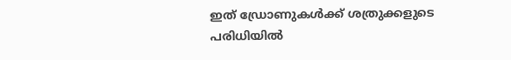ഇത് ഡ്രോണുകള്‍ക്ക് ശത്രുക്കളുടെ പരിധിയില്‍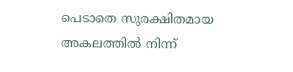പെടാതെ സുരക്ഷിതമായ അകലത്തില്‍ നിന്ന്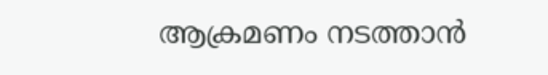ആക്രമണം നടത്താൻ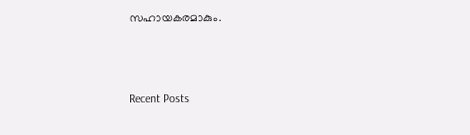സഹായകരമാകും.



Recent Posts